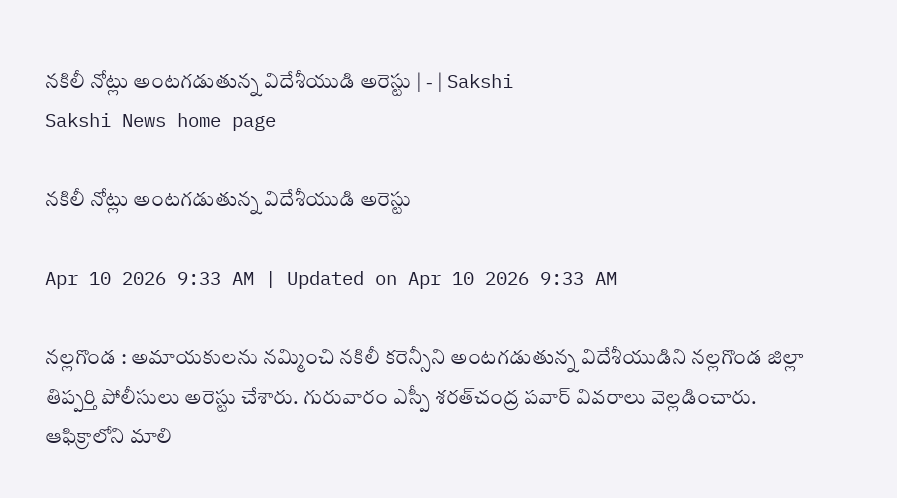నకిలీ నోట్లు అంటగడుతున్న విదేశీయుడి అరెస్టు | - | Sakshi
Sakshi News home page

నకిలీ నోట్లు అంటగడుతున్న విదేశీయుడి అరెస్టు

Apr 10 2026 9:33 AM | Updated on Apr 10 2026 9:33 AM

నల్లగొండ : అమాయకులను నమ్మించి నకిలీ కరెన్సీని అంటగడుతున్న విదేశీయుడిని నల్లగొండ జిల్లా తిప్పర్తి పోలీసులు అరెస్టు చేశారు. గురువారం ఎస్పీ శరత్‌చంద్ర పవార్‌ వివరాలు వెల్లడించారు. ఆఫిక్రాలోని మాలి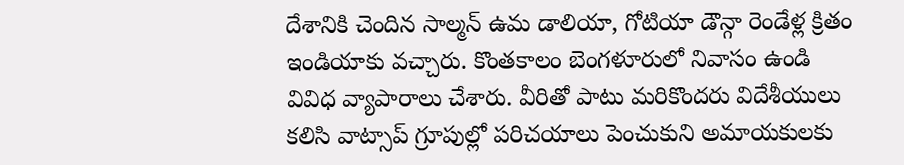దేశానికి చెందిన సాల్మన్‌ ఉమ డాలియా, గోటియా డౌన్గా రెండేళ్ల క్రితం ఇండియాకు వచ్చారు. కొంతకాలం బెంగళూరులో నివాసం ఉండి వివిధ వ్యాపారాలు చేశారు. వీరితో పాటు మరికొందరు విదేశీయులు కలిసి వాట్సాప్‌ గ్రూపుల్లో పరిచయాలు పెంచుకుని అమాయకులకు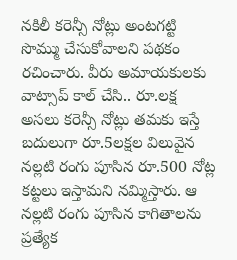నకిలీ కరెన్సీ నోట్లు అంటగట్టి సొమ్ము చేసుకోవాలని పథకం రచించారు. వీరు అమాయకులకు వాట్సాప్‌ కాల్‌ చేసి.. రూ.లక్ష అసలు కరెన్సీ నోట్లు తమకు ఇస్తే బదులుగా రూ.5లక్షల విలువైన నల్లటి రంగు పూసిన రూ.500 నోట్ల కట్టలు ఇస్తామని నమ్మిస్తారు. ఆ నల్లటి రంగు పూసిన కాగితాలను ప్రత్యేక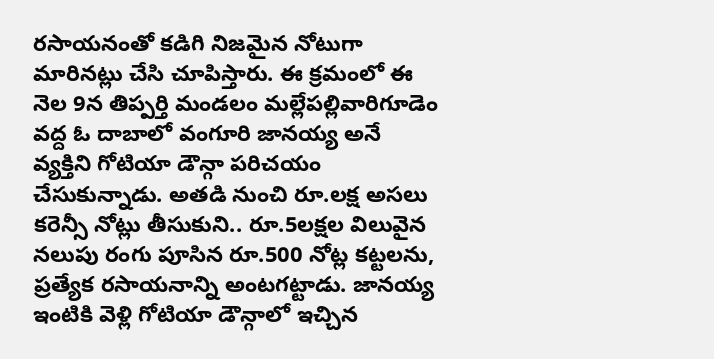రసాయనంతో కడిగి నిజమైన నోటుగా మారినట్లు చేసి చూపిస్తారు. ఈ క్రమంలో ఈ నెల 9న తిప్పర్తి మండలం మల్లేపల్లివారిగూడెం వద్ద ఓ దాబాలో వంగూరి జానయ్య అనే వ్యక్తిని గోటియా డౌన్గా పరిచయం చేసుకున్నాడు. అతడి నుంచి రూ.లక్ష అసలు కరెన్సీ నోట్లు తీసుకుని.. రూ.5లక్షల విలువైన నలుపు రంగు పూసిన రూ.500 నోట్ల కట్టలను, ప్రత్యేక రసాయనాన్ని అంటగట్టాడు. జానయ్య ఇంటికి వెళ్లి గోటియా డౌన్గాలో ఇచ్చిన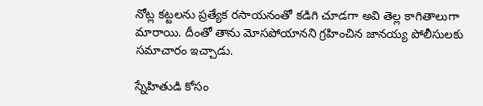నోట్ల కట్టలను ప్రత్యేక రసాయనంతో కడిగి చూడగా అవి తెల్ల కాగితాలుగా మారాయి. దీంతో తాను మోసపోయానని గ్రహించిన జానయ్య పోలీసులకు సమాచారం ఇచ్చాడు.

స్నేహితుడి కోసం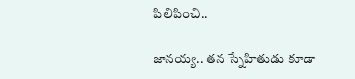పిలిపించి..

జానయ్య.. తన స్నేహితుడు కూడా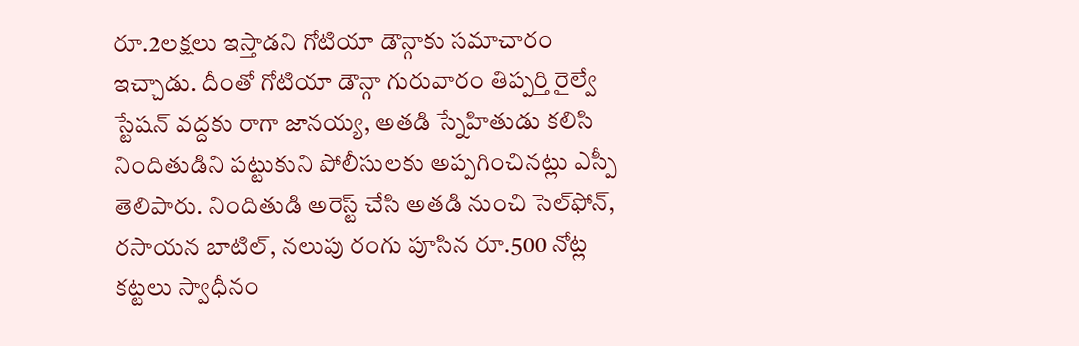రూ.2లక్షలు ఇస్తాడని గోటియా డౌన్గాకు సమాచారం ఇచ్చాడు. దీంతో గోటియా డౌన్గా గురువారం తిప్పర్తి రైల్వే స్టేషన్‌ వద్దకు రాగా జానయ్య, అతడి స్నేహితుడు కలిసి నిందితుడిని పట్టుకుని పోలీసులకు అప్పగించినట్లు ఎస్పీ తెలిపారు. నిందితుడి అరెస్ట్‌ చేసి అతడి నుంచి సెల్‌ఫోన్‌, రసాయన బాటిల్‌, నలుపు రంగు పూసిన రూ.500 నోట్ల కట్టలు స్వాధీనం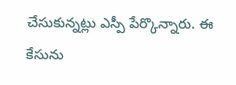చేసుకున్నట్లు ఎస్పీ పేర్కొన్నారు. ఈ కేసును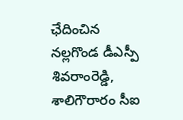ఛేదించిన నల్లగొండ డీఎస్పీ శివరాంరెడ్డి, శాలిగౌరారం సీఐ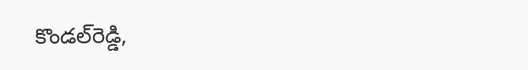కొండల్‌రెడ్డి,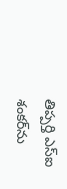తిప్పర్తి ఎస్‌ఐ శంకర్‌ను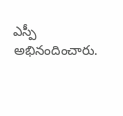ఎస్పీ అభినందించారు.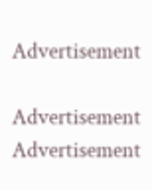Advertisement

Advertisement
Advertisement